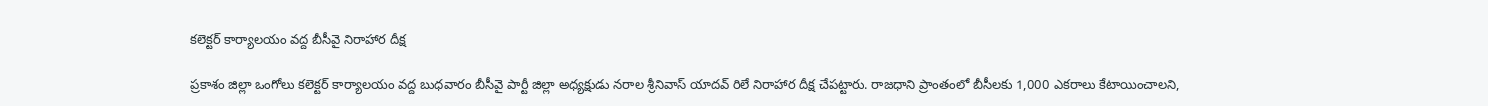కలెక్టర్ కార్యాలయం వద్ద బీసీవై నిరాహార దీక్ష

ప్రకాశం జిల్లా ఒంగోలు కలెక్టర్ కార్యాలయం వద్ద బుధవారం బీసీవై పార్టీ జిల్లా అధ్యక్షుడు నరాల శ్రీనివాస్ యాదవ్ రిలే నిరాహార దీక్ష చేపట్టారు. రాజధాని ప్రాంతంలో బీసీలకు 1,000 ఎకరాలు కేటాయించాలని,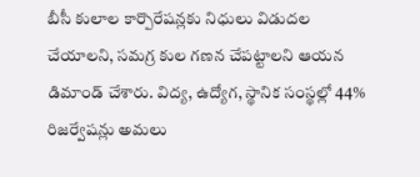బీసీ కులాల కార్పొరేషన్లకు నిధులు విడుదల చేయాలని, సమగ్ర కుల గణన చేపట్టాలని ఆయన డిమాండ్ చేశారు. విద్య, ఉద్యోగ, స్థానిక సంస్థల్లో 44% రిజర్వేషన్లు అమలు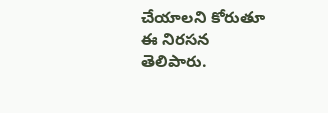చేయాలని కోరుతూ ఈ నిరసన తెలిపారు.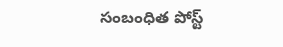సంబంధిత పోస్ట్